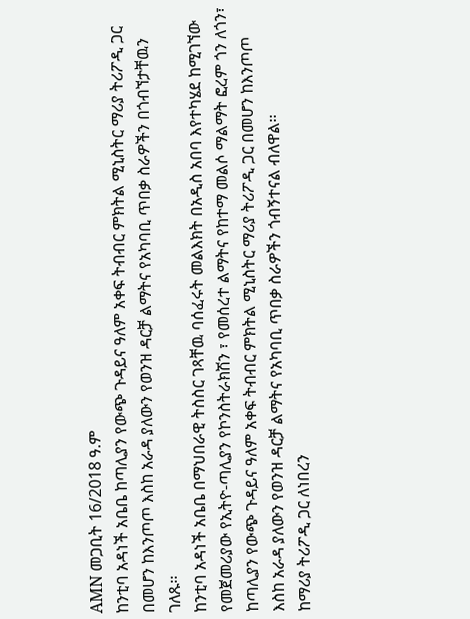AMN መጋቢት 16/2018 ዓ.ም
ከንቲባ አዳነች አቤቤ ከጣሊያን የውጭ ጉዳይና ዓለም አቀፍ ትብብር ምክትል ሚኒስትር ማሪያ ትሪፖዲ ጋር በመሆን ከእንጦጦ እስከ አራዳ ያለውን የወንዝ ዳርቻ ልማትና የአካባቢ ጥበቃ ስራዎችን በጎብኘታቸዉን ገለጹ፡፡
ከንቲባ አዳነች አቤቤ በማህበራዊ ትስስር ገጻቸዉ ባሰፈሩት መልእክት በአዲስ አበባ እየተካሄደ ከሚገኘው የመጀመሪያው የኢትዮ-ጣሊያን የኮንስትራክሽን ፣ የመሰረተ ልማትና የከተማ መልሶ ማልማት ፎረም ጎን ለጎን፣ ከጣሊያን የውጭ ጉዳይና ዓለም አቀፍ ትብብር ምክትል ሚኒስትር ማሪያ ትሪፖዲ ጋር በመሆን ከእንጦጦ እስከ አራዳ ያለውን የወንዝ ዳርቻ ልማትና የአካባቢ ጥበቃ ስራዎችን ጎብኝተናል ብለዋል፡፡
ከማሪያ ትሪፖዲ ጋር ለነበረን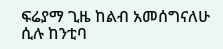ፍሬያማ ጊዜ ከልብ አመሰግናለሁ ሲሉ ከንቲባ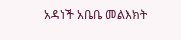አዳነች አቤቤ መልእክት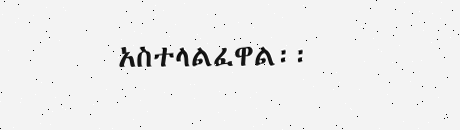አስተላልፈዋል፡፡